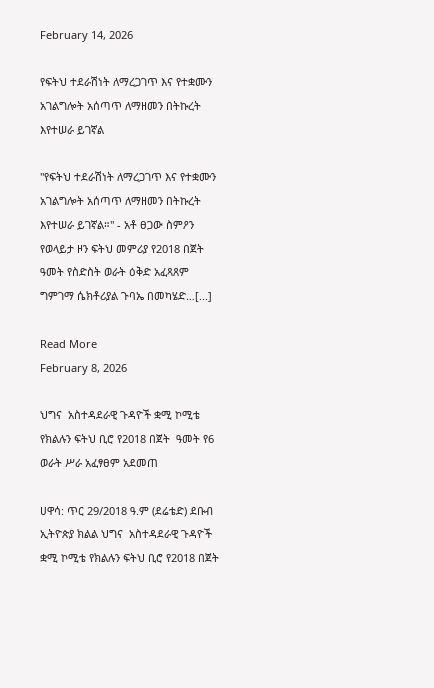February 14, 2026

የፍትህ ተደራሽነት ለማረጋገጥ እና የተቋሙን አገልግሎት አሰጣጥ ለማዘመን በትኩረት እየተሠራ ይገኛል

"የፍትህ ተደራሽነት ለማረጋገጥ እና የተቋሙን አገልግሎት አሰጣጥ ለማዘመን በትኩረት እየተሠራ ይገኛል።" - አቶ ፀጋው ስምዖን የወላይታ ዞን ፍትህ መምሪያ የ2018 በጀት ዓመት የስድስት ወራት ዕቅድ አፈጻጸም ግምገማ ሴክቶሪያል ጉባኤ በመካሄድ…[...]

Read More
February 8, 2026

ህግና  አስተዳደራዊ ጉዳዮች ቋሚ ኮሚቴ የክልሉን ፍትህ ቢሮ የ2018 በጀት  ዓመት የ6 ወራት ሥራ አፈፃፀም አደመጠ

ሀዋሳ: ጥር 29/2018 ዓ.ም (ደሬቴድ) ደቡብ ኢትዮጵያ ክልል ህግና  አስተዳደራዊ ጉዳዮች ቋሚ ኮሚቴ የክልሉን ፍትህ ቢሮ የ2018 በጀት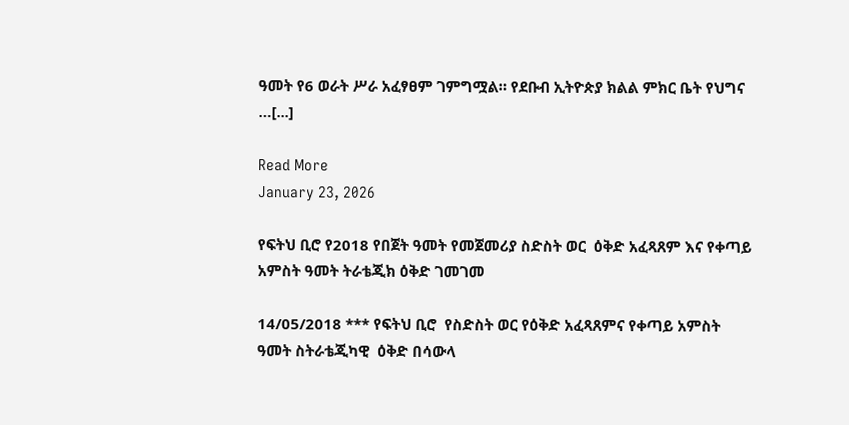ዓመት የ6 ወራት ሥራ አፈፃፀም ገምግሟል። የደቡብ ኢትዮጵያ ክልል ምክር ቤት የህግና …[...]

Read More
January 23, 2026

የፍትህ ቢሮ የ2018 የበጀት ዓመት የመጀመሪያ ስድስት ወር  ዕቅድ አፈጻጸም እና የቀጣይ አምስት ዓመት ትራቴጂክ ዕቅድ ገመገመ

14/05/2018 *** የፍትህ ቢሮ  የስድስት ወር የዕቅድ አፈጻጸምና የቀጣይ አምስት ዓመት ስትራቴጂካዊ  ዕቅድ በሳውላ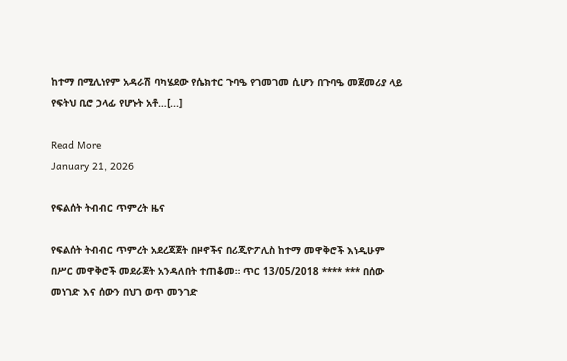ከተማ በሚሊነየም አዳራሽ ባካሄደው የሴክተር ጉባዔ የገመገመ ሲሆን በጉባዔ መጀመሪያ ላይ  የፍትህ ቢሮ ኃላፊ የሆኑት አቶ…[...]

Read More
January 21, 2026

የፍልሰት ትብብር ጥምረት ዜና

የፍልሰት ትብብር ጥምረት አደረጃጀት በዞኖችና በሪጂዮፖሊስ ከተማ መዋቅሮች እነዲሁም በሥር መዋቅሮች መደራጀት አንዳለበት ተጠቆመ። ጥር 13/05/2018 **** *** በሰው መነገድ እና ሰውን በህገ ወጥ መንገድ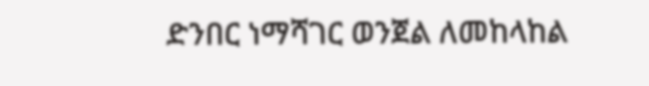ድንበር ነማሻገር ወንጀል ለመከላከል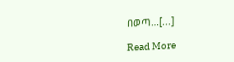በወጣ…[...]

Read More